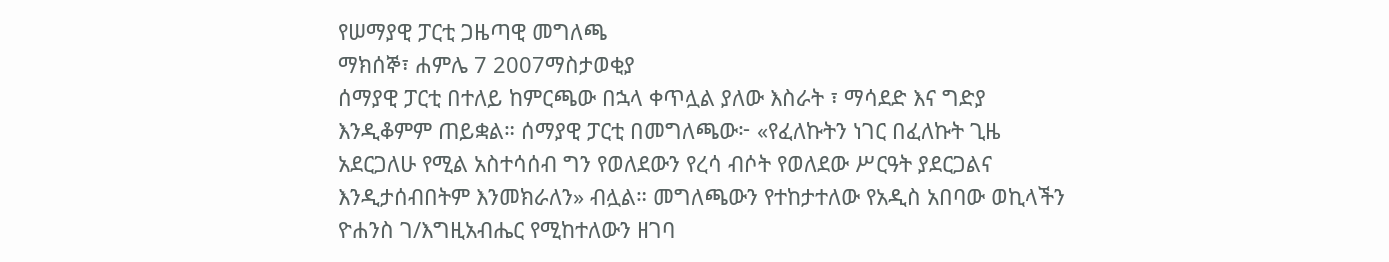የሠማያዊ ፓርቲ ጋዜጣዊ መግለጫ
ማክሰኞ፣ ሐምሌ 7 2007ማስታወቂያ
ሰማያዊ ፓርቲ በተለይ ከምርጫው በኋላ ቀጥሏል ያለው እስራት ፣ ማሳደድ እና ግድያ እንዲቆምም ጠይቋል። ሰማያዊ ፓርቲ በመግለጫው፦ «የፈለኩትን ነገር በፈለኩት ጊዜ አደርጋለሁ የሚል አስተሳሰብ ግን የወለደውን የረሳ ብሶት የወለደው ሥርዓት ያደርጋልና እንዲታሰብበትም እንመክራለን» ብሏል። መግለጫውን የተከታተለው የአዲስ አበባው ወኪላችን ዮሐንስ ገ/እግዚአብሔር የሚከተለውን ዘገባ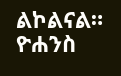ልኮልናል።
ዮሐንስ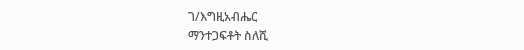ገ/እግዚአብሔር
ማንተጋፍቶት ስለሺ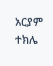አርያም ተክሌ